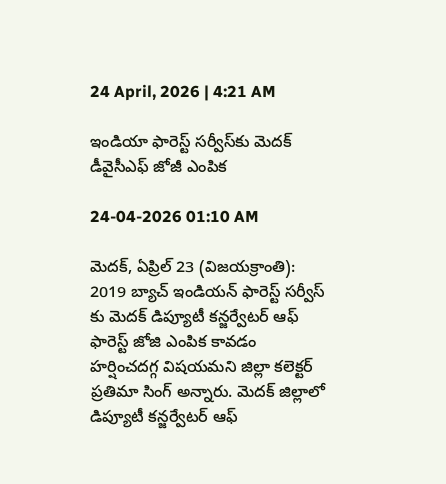24 April, 2026 | 4:21 AM

ఇండియా ఫారెస్ట్ సర్వీస్‌కు మెదక్ డీవైసీఎఫ్ జోజీ ఎంపిక

24-04-2026 01:10 AM

మెదక్, ఏప్రిల్ 23 (విజయక్రాంతి): 2019 బ్యాచ్ ఇండియన్ ఫారెస్ట్ సర్వీస్ కు మెదక్ డిప్యూటీ కన్జర్వేటర్ ఆఫ్ ఫారెస్ట్ జోజి ఎంపిక కావడం హర్షించదగ్గ విషయమని జిల్లా కలెక్టర్ ప్రతిమా సింగ్ అన్నారు. మెదక్ జిల్లాలో డిప్యూటీ కన్జర్వేటర్ ఆఫ్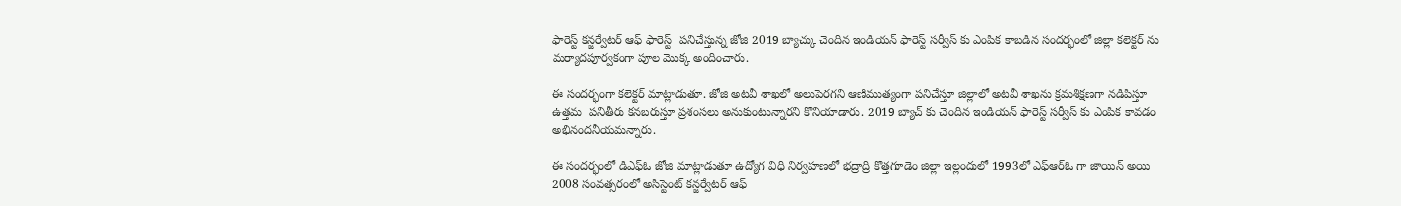ఫారెస్ట్ కన్జర్వేటర్ ఆఫ్ ఫారెస్ట్  పనిచేస్తున్న జోజి 2019 బ్యాచ్కు చెందిన ఇండియన్ ఫారెస్ట్ సర్వీస్ కు ఎంపిక కాబడిన సందర్భంలో జిల్లా కలెక్టర్ ను మర్యాదపూర్వకంగా పూల మొక్క అందించారు.

ఈ సందర్భంగా కలెక్టర్ మాట్లాడుతూ. జోజి అటవీ శాఖలో అలుపెరగని ఆణిముత్యంగా పనిచేస్తూ జిల్లాలో అటవీ శాఖను క్రమశిక్షణగా నడిపిస్తూ ఉత్తమ  పనితీరు కనబరుస్తూ ప్రశంసలు అనుకుంటున్నారని కొనియాడారు. 2019 బ్యాచ్ కు చెందిన ఇండియన్ ఫారెస్ట్ సర్వీస్ కు ఎంపిక కావడం అభినందనీయమన్నారు.

ఈ సందర్భంలో డిఎఫ్‌ఓ జోజి మాట్లాడుతూ ఉద్యోగ విధి నిర్వహణలో భద్రాద్రి కొత్తగూడెం జిల్లా ఇల్లందులో 1993లో ఎఫ్‌ఆర్‌ఓ గా జాయిన్ అయి 2008 సంవత్సరంలో అసిస్టెంట్ కన్జర్వేటర్ ఆఫ్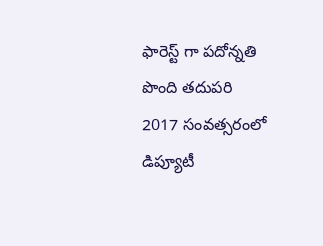ఫారెస్ట్ గా పదోన్నతి పొంది తదుపరి 2017 సంవత్సరంలో డిప్యూటీ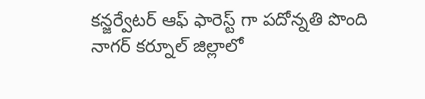కన్జర్వేటర్ ఆఫ్ ఫారెస్ట్ గా పదోన్నతి పొంది నాగర్ కర్నూల్ జిల్లాలో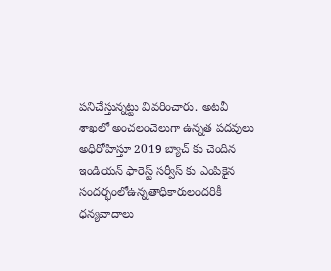పనిచేస్తున్నట్టు వివరించారు. అటవీ శాఖలో అంచలంచెలుగా ఉన్నత పదవులు అధిరోహిస్తూ 2019 బ్యాచ్ కు చెందిన ఇండియన్ ఫారెస్ట్ సర్వీస్ కు ఎంపికైన సందర్భంలోఉన్నతాధికారులందరికీ ధన్యవాదాలు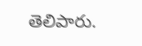తెలిపారు.